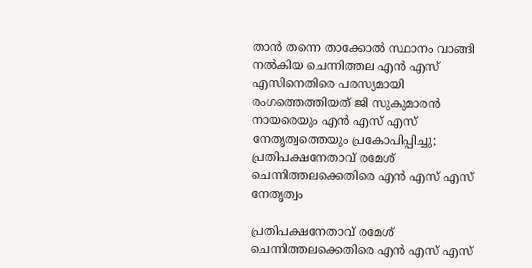താൻ തന്നെ താക്കോൽ സ്ഥാനം വാങ്ങി നൽകിയ ചെന്നിത്തല എൻ എസ് എസിനെതിരെ പരസ്യമായി രംഗത്തെത്തിയത് ജി സുകുമാരൻ നായരെയും എൻ എസ് എസ് നേതൃത്വത്തെയും പ്രകോപിപ്പിച്ചു; പ്രതിപക്ഷനേതാവ് രമേശ് ചെന്നിത്തലക്കെതിരെ എൻ എസ് എസ് നേതൃത്വം

പ്രതിപക്ഷനേതാവ് രമേശ് ചെന്നിത്തലക്കെതിരെ എൻ എസ് എസ്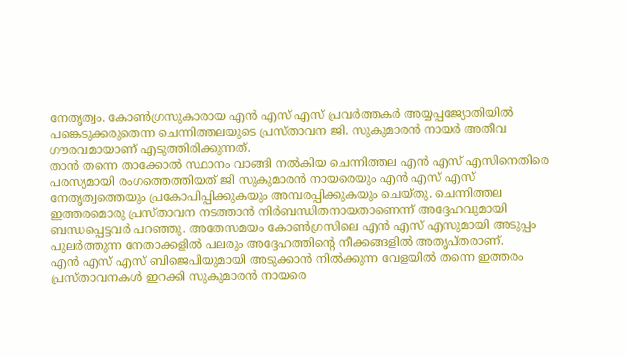നേതൃത്വം. കോൺഗ്രസുകാരായ എൻ എസ് എസ് പ്രവർത്തകർ അയ്യപ്പജ്യോതിയിൽ പങ്കെടുക്കരുതെന്ന ചെന്നിത്തലയുടെ പ്രസ്താവന ജി. സുകുമാരൻ നായർ അതീവ ഗൗരവമായാണ് എടുത്തിരിക്കുന്നത്.
താൻ തന്നെ താക്കോൽ സ്ഥാനം വാങ്ങി നൽകിയ ചെന്നിത്തല എൻ എസ് എസിനെതിരെ പരസ്യമായി രംഗത്തെത്തിയത് ജി സുകുമാരൻ നായരെയും എൻ എസ് എസ് നേതൃത്വത്തെയും പ്രകോപിപ്പിക്കുകയും അമ്പരപ്പിക്കുകയും ചെയ്തു. ചെന്നിത്തല ഇത്തരമൊരു പ്രസ്താവന നടത്താൻ നിർബന്ധിതനായതാണെന്ന് അദ്ദേഹവുമായി ബന്ധപ്പെട്ടവർ പറഞ്ഞു. അതേസമയം കോൺഗ്രസിലെ എൻ എസ് എസുമായി അടുപ്പം പുലർത്തുന്ന നേതാക്കളിൽ പലരും അദ്ദേഹത്തിന്റെ നീക്കങ്ങളിൽ അതൃപ്തരാണ്.
എൻ എസ് എസ് ബിജെപിയുമായി അടുക്കാൻ നിൽക്കുന്ന വേളയിൽ തന്നെ ഇത്തരം പ്രസ്താവനകൾ ഇറക്കി സുകുമാരൻ നായരെ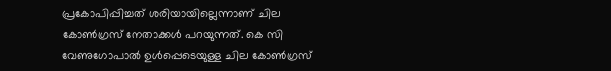പ്രകോപിപ്പിച്ചത് ശരിയായില്ലെന്നാണ് ചില കോൺഗ്രസ് നേതാക്കൾ പറയുന്നത്. കെ സി വേണുഗോപാൽ ഉൾപ്പെടെയുള്ള ചില കോൺഗ്രസ്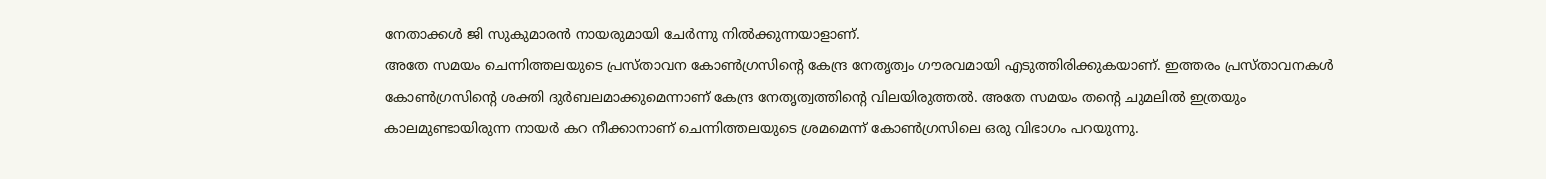നേതാക്കൾ ജി സുകുമാരൻ നായരുമായി ചേർന്നു നിൽക്കുന്നയാളാണ്.
അതേ സമയം ചെന്നിത്തലയുടെ പ്രസ്താവന കോൺഗ്രസിന്റെ കേന്ദ്ര നേതൃത്വം ഗൗരവമായി എടുത്തിരിക്കുകയാണ്. ഇത്തരം പ്രസ്താവനകൾ കോൺഗ്രസിന്റെ ശക്തി ദുർബലമാക്കുമെന്നാണ് കേന്ദ്ര നേതൃത്വത്തിന്റെ വിലയിരുത്തൽ. അതേ സമയം തന്റെ ചുമലിൽ ഇത്രയും കാലമുണ്ടായിരുന്ന നായർ കറ നീക്കാനാണ് ചെന്നിത്തലയുടെ ശ്രമമെന്ന് കോൺഗ്രസിലെ ഒരു വിഭാഗം പറയുന്നു.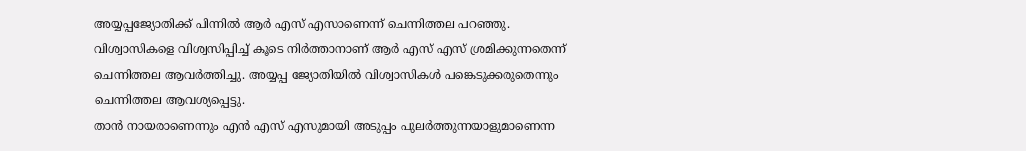അയ്യപ്പജ്യോതിക്ക് പിന്നിൽ ആർ എസ് എസാണെന്ന് ചെന്നിത്തല പറഞ്ഞു. വിശ്വാസികളെ വിശ്വസിപ്പിച്ച് കൂടെ നിർത്താനാണ് ആർ എസ് എസ് ശ്രമിക്കുന്നതെന്ന് ചെന്നിത്തല ആവർത്തിച്ചു. അയ്യപ്പ ജ്യോതിയിൽ വിശ്വാസികൾ പങ്കെടുക്കരുതെന്നും ചെന്നിത്തല ആവശ്യപ്പെട്ടു.
താൻ നായരാണെന്നും എൻ എസ് എസുമായി അടുപ്പം പുലർത്തുന്നയാളുമാണെന്ന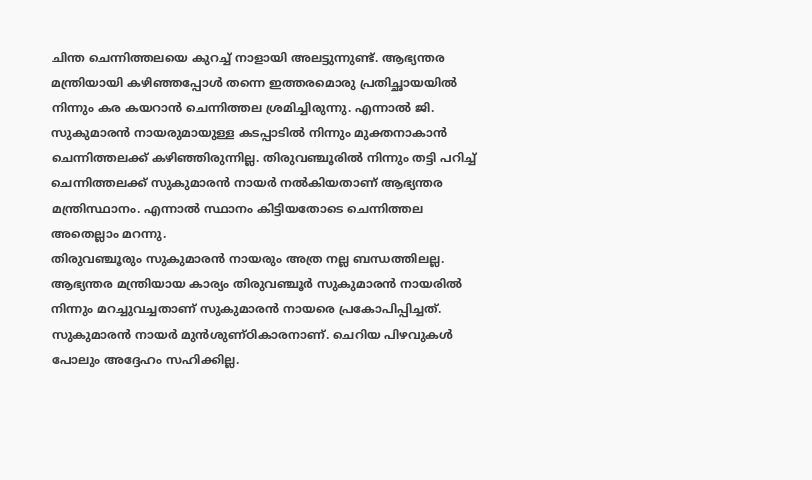ചിന്ത ചെന്നിത്തലയെ കുറച്ച് നാളായി അലട്ടുന്നുണ്ട്. ആഭ്യന്തര മന്ത്രിയായി കഴിഞ്ഞപ്പോൾ തന്നെ ഇത്തരമൊരു പ്രതിച്ഛായയിൽ നിന്നും കര കയറാൻ ചെന്നിത്തല ശ്രമിച്ചിരുന്നു. എന്നാൽ ജി. സുകുമാരൻ നായരുമായുള്ള കടപ്പാടിൽ നിന്നും മുക്തനാകാൻ ചെന്നിത്തലക്ക് കഴിഞ്ഞിരുന്നില്ല. തിരുവഞ്ചൂരിൽ നിന്നും തട്ടി പറിച്ച് ചെന്നിത്തലക്ക് സുകുമാരൻ നായർ നൽകിയതാണ് ആഭ്യന്തര മന്ത്രിസ്ഥാനം. എന്നാൽ സ്ഥാനം കിട്ടിയതോടെ ചെന്നിത്തല അതെല്ലാം മറന്നു.
തിരുവഞ്ചൂരും സുകുമാരൻ നായരും അത്ര നല്ല ബന്ധത്തിലല്ല. ആഭ്യന്തര മന്ത്രിയായ കാര്യം തിരുവഞ്ചൂർ സുകുമാരൻ നായരിൽ നിന്നും മറച്ചുവച്ചതാണ് സുകുമാരൻ നായരെ പ്രകോപിപ്പിച്ചത്. സുകുമാരൻ നായർ മുൻശുണ്ഠികാരനാണ്. ചെറിയ പിഴവുകൾ പോലും അദ്ദേഹം സഹിക്കില്ല.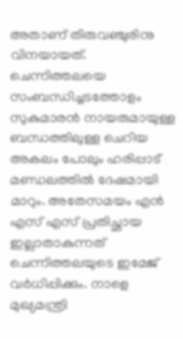അതാണ് തിരുവഞ്ചുരിനു വിനയായത്. ചെന്നിത്തലയെ സംബന്ധിച്ചടത്തോളം സുകുമാരൻ നായരുമായുള്ള ബന്ധത്തിലുള്ള ചെറിയ അകലം പോലും ഹരിപ്പാട് മണ്ഡലത്തിൽ ദേഷമായി മാറും. അതേസമയം എൻ എസ് എസ് പ്രതിച്ഛായ ഇല്ലാതാകുന്നത് ചെന്നിത്തലയുടെ ഇമേജ് വർധിപ്പിക്കും. നാളെ മുഖ്യമന്ത്രി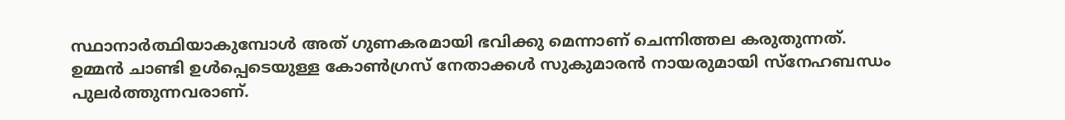സ്ഥാനാർത്ഥിയാകുമ്പോൾ അത് ഗുണകരമായി ഭവിക്കു മെന്നാണ് ചെന്നിത്തല കരുതുന്നത്.
ഉമ്മൻ ചാണ്ടി ഉൾപ്പെടെയുള്ള കോൺഗ്രസ് നേതാക്കൾ സുകുമാരൻ നായരുമായി സ്നേഹബന്ധം പുലർത്തുന്നവരാണ്.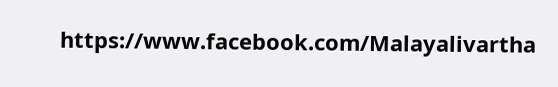https://www.facebook.com/Malayalivartha